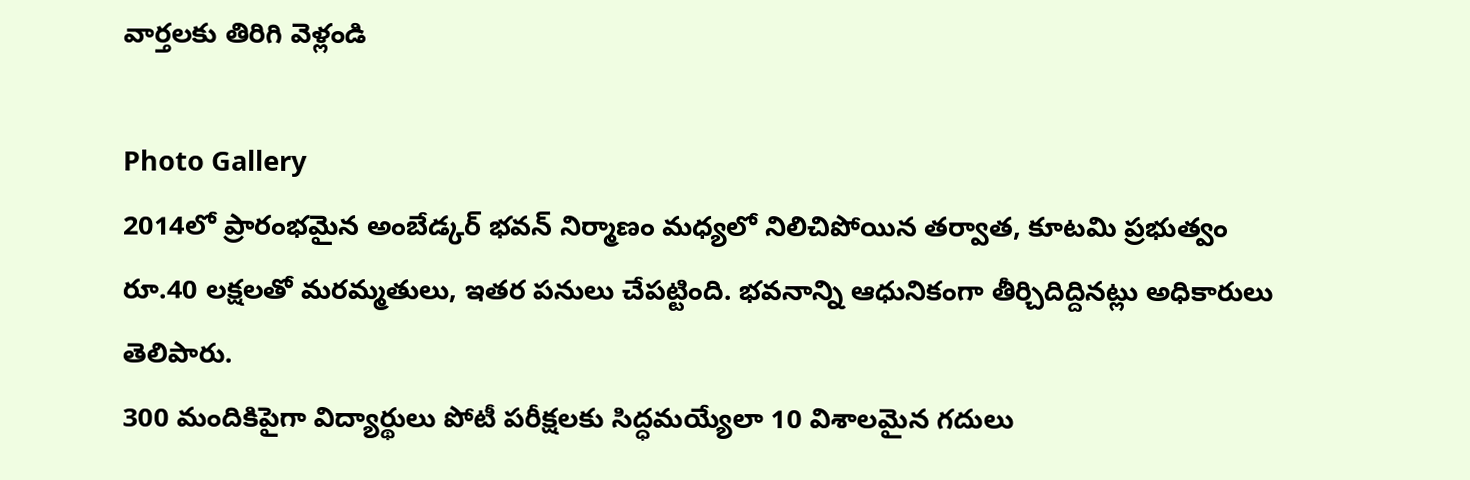వార్తలకు తిరిగి వెళ్లండి

Photo Gallery
2014లో ప్రారంభమైన అంబేడ్కర్ భవన్ నిర్మాణం మధ్యలో నిలిచిపోయిన తర్వాత, కూటమి ప్రభుత్వం రూ.40 లక్షలతో మరమ్మతులు, ఇతర పనులు చేపట్టింది. భవనాన్ని ఆధునికంగా తీర్చిదిద్దినట్లు అధికారులు తెలిపారు.
300 మందికిపైగా విద్యార్థులు పోటీ పరీక్షలకు సిద్ధమయ్యేలా 10 విశాలమైన గదులు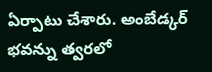ఏర్పాటు చేశారు. అంబేడ్కర్ భవన్ను త్వరలో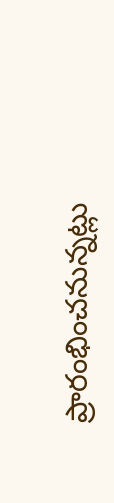ప్రారంభించనున్నట్లు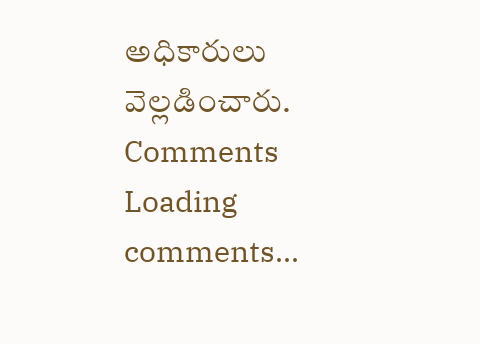అధికారులు వెల్లడించారు.
Comments
Loading comments...